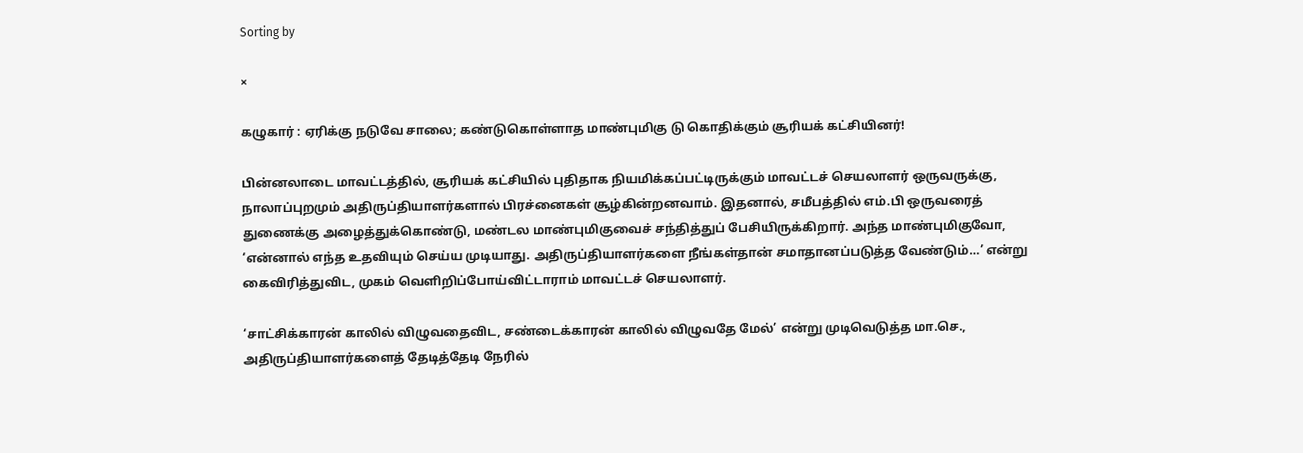Sorting by

×

கழுகார் : ஏரிக்கு நடுவே சாலை; கண்டுகொள்ளாத மாண்புமிகு டு கொதிக்கும் சூரியக் கட்சியினர்!

பின்னலாடை மாவட்டத்தில், சூரியக் கட்சியில் புதிதாக நியமிக்கப்பட்டிருக்கும் மாவட்டச் செயலாளர் ஒருவருக்கு, நாலாப்புறமும் அதிருப்தியாளர்களால் பிரச்னைகள் சூழ்கின்றனவாம். இதனால், சமீபத்தில் எம்.பி ஒருவரைத் துணைக்கு அழைத்துக்கொண்டு, மண்டல மாண்புமிகுவைச் சந்தித்துப் பேசியிருக்கிறார். அந்த மாண்புமிகுவோ, ‘என்னால் எந்த உதவியும் செய்ய முடியாது. அதிருப்தியாளர்களை நீங்கள்தான் சமாதானப்படுத்த வேண்டும்…’ என்று கைவிரித்துவிட, முகம் வெளிறிப்போய்விட்டாராம் மாவட்டச் செயலாளர்.

‘சாட்சிக்காரன் காலில் விழுவதைவிட, சண்டைக்காரன் காலில் விழுவதே மேல்’ என்று முடிவெடுத்த மா.செ., அதிருப்தியாளர்களைத் தேடித்தேடி நேரில்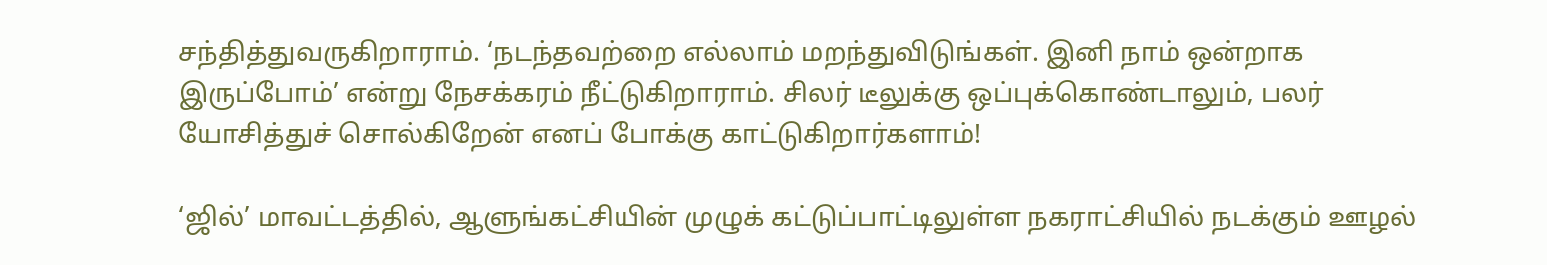சந்தித்துவருகிறாராம். ‘நடந்தவற்றை எல்லாம் மறந்துவிடுங்கள். இனி நாம் ஒன்றாக இருப்போம்’ என்று நேசக்கரம் நீட்டுகிறாராம். சிலர் டீலுக்கு ஒப்புக்கொண்டாலும், பலர் யோசித்துச் சொல்கிறேன் எனப் போக்கு காட்டுகிறார்களாம்!

‘ஜில்’ மாவட்டத்தில், ஆளுங்கட்சியின் முழுக் கட்டுப்பாட்டிலுள்ள நகராட்சியில் நடக்கும் ஊழல்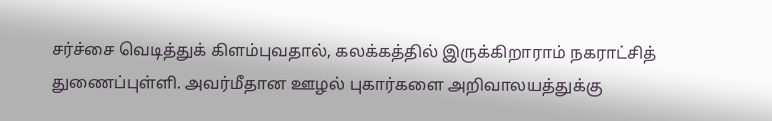சர்ச்சை வெடித்துக் கிளம்புவதால், கலக்கத்தில் இருக்கிறாராம் நகராட்சித் துணைப்புள்ளி. அவர்மீதான ஊழல் புகார்களை அறிவாலயத்துக்கு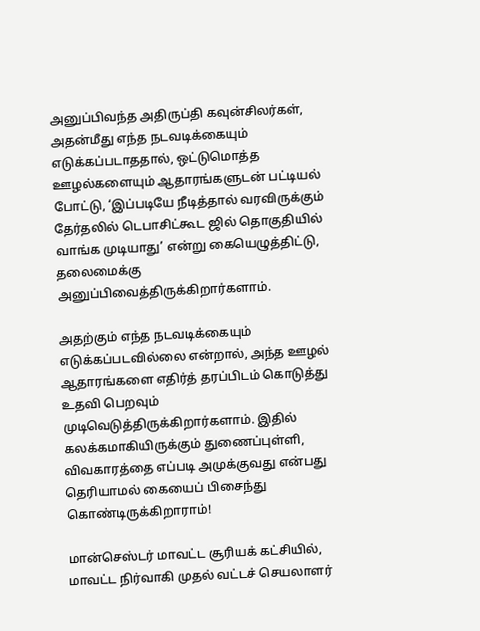அனுப்பிவந்த அதிருப்தி கவுன்சிலர்கள், அதன்மீது எந்த நடவடிக்கையும் எடுக்கப்படாததால், ஒட்டுமொத்த ஊழல்களையும் ஆதாரங்களுடன் பட்டியல் போட்டு, ‘இப்படியே நீடித்தால் வரவிருக்கும் தேர்தலில் டெபாசிட்கூட ஜில் தொகுதியில் வாங்க முடியாது’ என்று கையெழுத்திட்டு, தலைமைக்கு அனுப்பிவைத்திருக்கிறார்களாம்.

அதற்கும் எந்த நடவடிக்கையும் எடுக்கப்படவில்லை என்றால், அந்த ஊழல் ஆதாரங்களை எதிர்த் தரப்பிடம் கொடுத்து உதவி பெறவும் முடிவெடுத்திருக்கிறார்களாம். இதில் கலக்கமாகியிருக்கும் துணைப்புள்ளி, விவகாரத்தை எப்படி அமுக்குவது என்பது தெரியாமல் கையைப் பிசைந்து கொண்டிருக்கிறாராம்!

மான்செஸ்டர் மாவட்ட சூரியக் கட்சியில், மாவட்ட நிர்வாகி முதல் வட்டச் செயலாளர்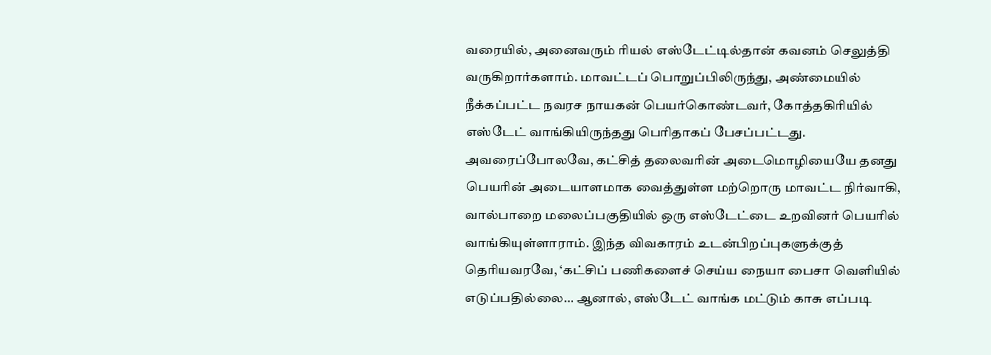வரையில், அனைவரும் ரியல் எஸ்டேட்டில்தான் கவனம் செலுத்தி வருகிறார்களாம். மாவட்டப் பொறுப்பிலிருந்து, அண்மையில் நீக்கப்பட்ட நவரச நாயகன் பெயர்கொண்டவர், கோத்தகிரியில் எஸ்டேட் வாங்கியிருந்தது பெரிதாகப் பேசப்பட்டது. அவரைப்போலவே, கட்சித் தலைவரின் அடைமொழியையே தனது பெயரின் அடையாளமாக வைத்துள்ள மற்றொரு மாவட்ட நிர்வாகி, வால்பாறை மலைப்பகுதியில் ஒரு எஸ்டேட்டை உறவினர் பெயரில் வாங்கியுள்ளாராம். இந்த விவகாரம் உடன்பிறப்புகளுக்குத் தெரியவரவே, ‘கட்சிப் பணிகளைச் செய்ய நையா பைசா வெளியில் எடுப்பதில்லை… ஆனால், எஸ்டேட் வாங்க மட்டும் காசு எப்படி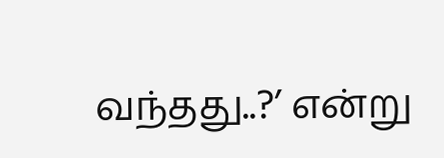வந்தது..?’ என்று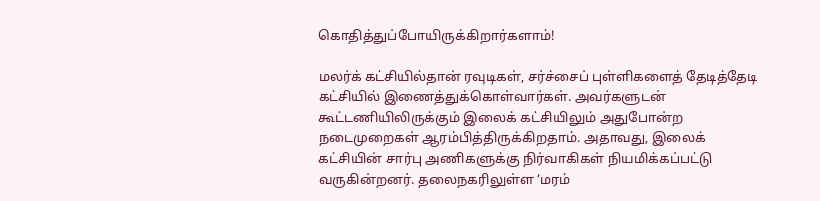கொதித்துப்போயிருக்கிறார்களாம்!

மலர்க் கட்சியில்தான் ரவுடிகள், சர்ச்சைப் புள்ளிகளைத் தேடித்தேடி கட்சியில் இணைத்துக்கொள்வார்கள். அவர்களுடன் கூட்டணியிலிருக்கும் இலைக் கட்சியிலும் அதுபோன்ற நடைமுறைகள் ஆரம்பித்திருக்கிறதாம். அதாவது, இலைக் கட்சியின் சார்பு அணிகளுக்கு நிர்வாகிகள் நியமிக்கப்பட்டு வருகின்றனர். தலைநகரிலுள்ள ‘மரம்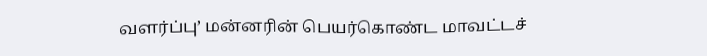வளர்ப்பு’ மன்னரின் பெயர்கொண்ட மாவட்டச்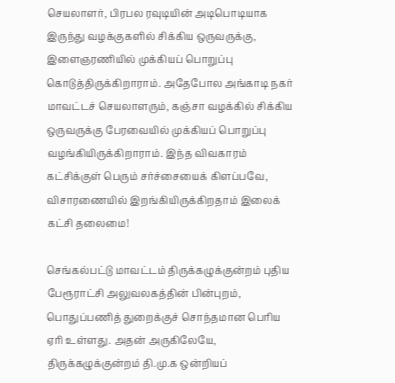செயலாளர், பிரபல ரவுடியின் அடிபொடியாக இருந்து வழக்குகளில் சிக்கிய ஒருவருக்கு, இளைஞரணியில் முக்கியப் பொறுப்பு கொடுத்திருக்கிறாராம். அதேபோல அங்காடி நகர் மாவட்டச் செயலாளரும், கஞ்சா வழக்கில் சிக்கிய ஒருவருக்கு பேரவையில் முக்கியப் பொறுப்பு வழங்கியிருக்கிறாராம். இந்த விவகாரம் கட்சிக்குள் பெரும் சர்ச்சையைக் கிளப்பவே, விசாரணையில் இறங்கியிருக்கிறதாம் இலைக் கட்சி தலைமை!

செங்கல்பட்டு மாவட்டம் திருக்கழுக்குன்றம் புதிய பேரூராட்சி அலுவலகத்தின் பின்புறம், பொதுப்பணித் துறைக்குச் சொந்தமான பெரிய ஏரி உள்ளது. அதன் அருகிலேயே, திருக்கழுக்குன்றம் தி.மு.க ஒன்றியப்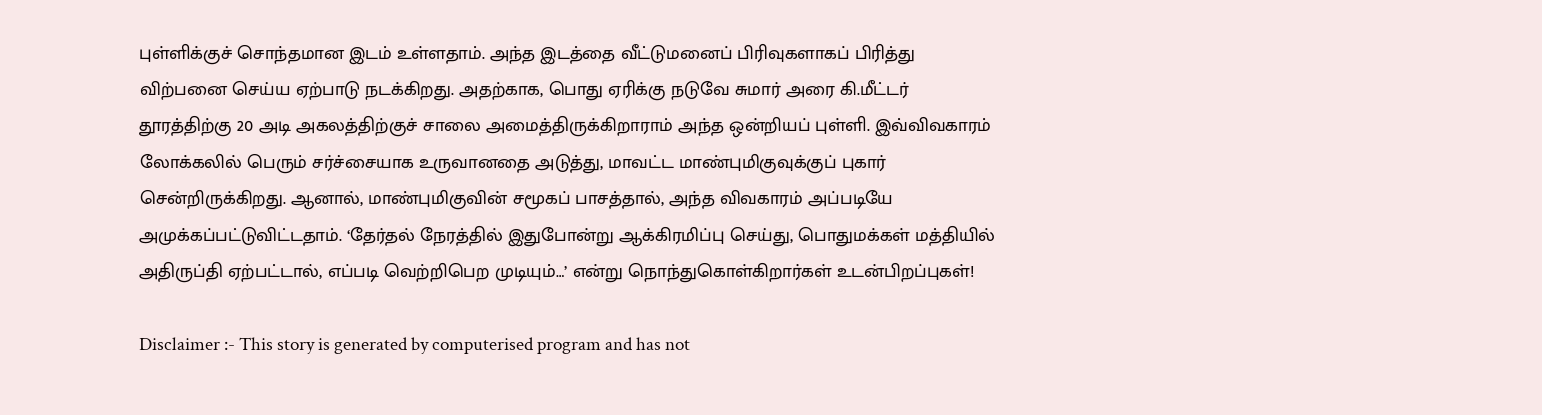புள்ளிக்குச் சொந்தமான இடம் உள்ளதாம். அந்த இடத்தை வீட்டுமனைப் பிரிவுகளாகப் பிரித்து விற்பனை செய்ய ஏற்பாடு நடக்கிறது. அதற்காக, பொது ஏரிக்கு நடுவே சுமார் அரை கி.மீட்டர் தூரத்திற்கு 20 அடி அகலத்திற்குச் சாலை அமைத்திருக்கிறாராம் அந்த ஒன்றியப் புள்ளி. இவ்விவகாரம் லோக்கலில் பெரும் சர்ச்சையாக உருவானதை அடுத்து, மாவட்ட மாண்புமிகுவுக்குப் புகார் சென்றிருக்கிறது. ஆனால், மாண்புமிகுவின் சமூகப் பாசத்தால், அந்த விவகாரம் அப்படியே அமுக்கப்பட்டுவிட்டதாம். ‘தேர்தல் நேரத்தில் இதுபோன்று ஆக்கிரமிப்பு செய்து, பொதுமக்கள் மத்தியில் அதிருப்தி ஏற்பட்டால், எப்படி வெற்றிபெற முடியும்…’ என்று நொந்துகொள்கிறார்கள் உடன்பிறப்புகள்!

Disclaimer :- This story is generated by computerised program and has not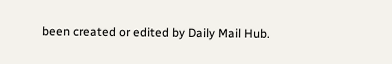been created or edited by Daily Mail Hub.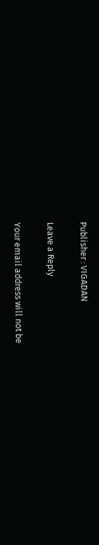Publisher : VIGADAN

Leave a Reply

Your email address will not be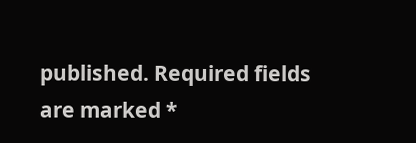published. Required fields are marked *